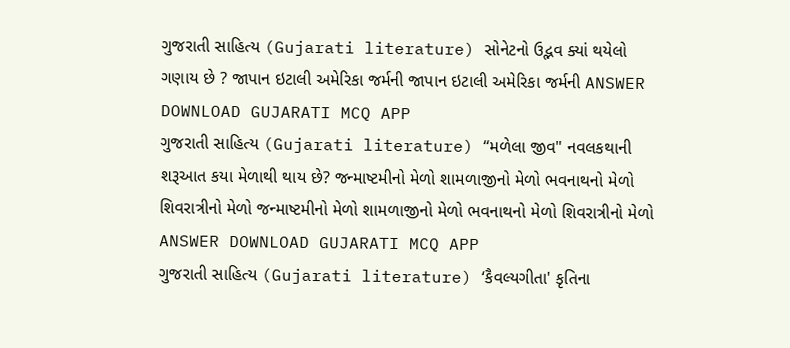ગુજરાતી સાહિત્ય (Gujarati literature) સોનેટનો ઉદ્ભવ ક્યાં થયેલો ગણાય છે ? જાપાન ઇટાલી અમેરિકા જર્મની જાપાન ઇટાલી અમેરિકા જર્મની ANSWER DOWNLOAD GUJARATI MCQ APP
ગુજરાતી સાહિત્ય (Gujarati literature) “મળેલા જીવ" નવલકથાની શરૂઆત કયા મેળાથી થાય છે? જન્માષ્ટમીનો મેળો શામળાજીનો મેળો ભવનાથનો મેળો શિવરાત્રીનો મેળો જન્માષ્ટમીનો મેળો શામળાજીનો મેળો ભવનાથનો મેળો શિવરાત્રીનો મેળો ANSWER DOWNLOAD GUJARATI MCQ APP
ગુજરાતી સાહિત્ય (Gujarati literature) ‘કૈવલ્યગીતા' કૃતિના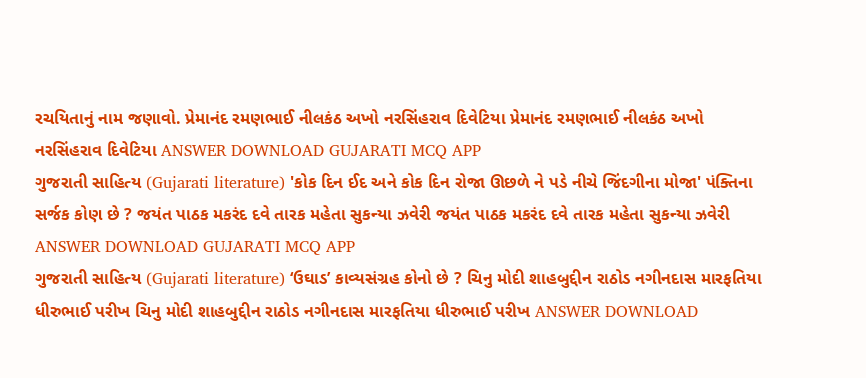રચયિતાનું નામ જણાવો. પ્રેમાનંદ રમણભાઈ નીલકંઠ અખો નરસિંહરાવ દિવેટિયા પ્રેમાનંદ રમણભાઈ નીલકંઠ અખો નરસિંહરાવ દિવેટિયા ANSWER DOWNLOAD GUJARATI MCQ APP
ગુજરાતી સાહિત્ય (Gujarati literature) 'કોક દિન ઈદ અને કોક દિન રોજા ઊછળે ને પડે નીચે જિંદગીના મોજા' પંક્તિના સર્જક કોણ છે ? જયંત પાઠક મકરંદ દવે તારક મહેતા સુકન્યા ઝવેરી જયંત પાઠક મકરંદ દવે તારક મહેતા સુકન્યા ઝવેરી ANSWER DOWNLOAD GUJARATI MCQ APP
ગુજરાતી સાહિત્ય (Gujarati literature) ‘ઉઘાડ’ કાવ્યસંગ્રહ કોનો છે ? ચિનુ મોદી શાહબુદ્દીન રાઠોડ નગીનદાસ મારફતિયા ધીરુભાઈ પરીખ ચિનુ મોદી શાહબુદ્દીન રાઠોડ નગીનદાસ મારફતિયા ધીરુભાઈ પરીખ ANSWER DOWNLOAD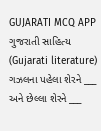GUJARATI MCQ APP
ગુજરાતી સાહિત્ય (Gujarati literature) ગઝલના પહેલા શેરને ___ અને છેલ્લા શેરને ___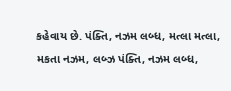કહેવાય છે. પંક્તિ, નઝમ લબ્ધ, મત્લા મત્લા, મકતા નઝમ, લબ્ઝ પંક્તિ, નઝમ લબ્ધ,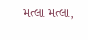મત્લા મત્લા,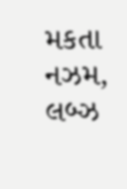મકતા નઝમ, લબ્ઝ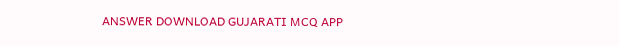ANSWER DOWNLOAD GUJARATI MCQ APP